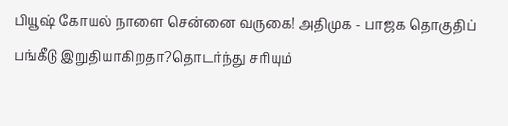பியூஷ் கோயல் நாளை சென்னை வருகை! அதிமுக - பாஜக தொகுதிப் பங்கீடு இறுதியாகிறதா?தொடர்ந்து சரியும்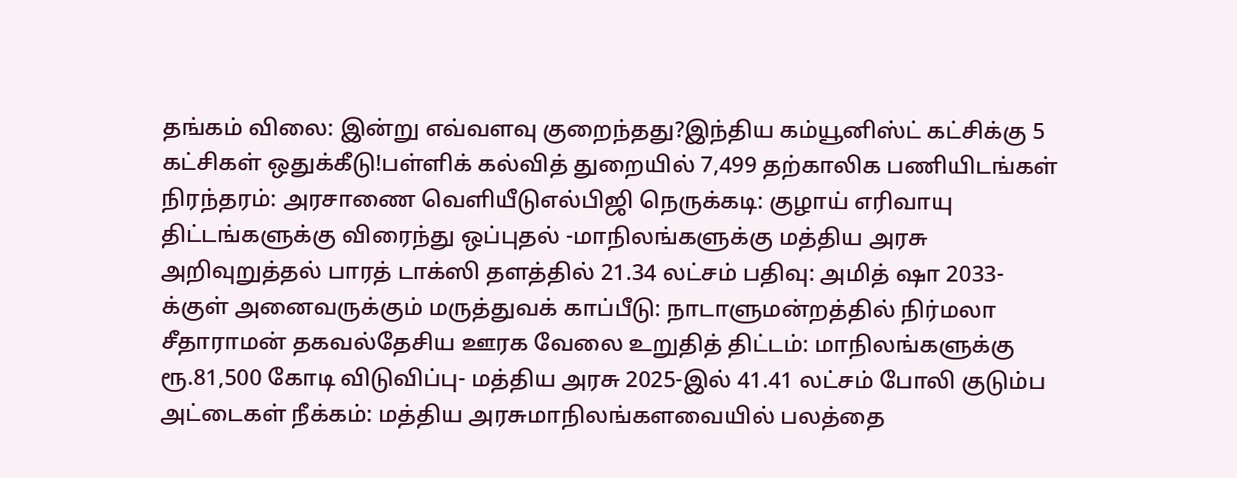தங்கம் விலை: இன்று எவ்வளவு குறைந்தது?இந்திய கம்யூனிஸ்ட் கட்சிக்கு 5 கட்சிகள் ஒதுக்கீடு!பள்ளிக் கல்வித் துறையில் 7,499 தற்காலிக பணியிடங்கள் நிரந்தரம்: அரசாணை வெளியீடுஎல்பிஜி நெருக்கடி: குழாய் எரிவாயு திட்டங்களுக்கு விரைந்து ஒப்புதல் -மாநிலங்களுக்கு மத்திய அரசு அறிவுறுத்தல் பாரத் டாக்ஸி தளத்தில் 21.34 லட்சம் பதிவு: அமித் ஷா 2033-க்குள் அனைவருக்கும் மருத்துவக் காப்பீடு: நாடாளுமன்றத்தில் நிர்மலா சீதாராமன் தகவல்தேசிய ஊரக வேலை உறுதித் திட்டம்: மாநிலங்களுக்கு ரூ.81,500 கோடி விடுவிப்பு- மத்திய அரசு 2025-இல் 41.41 லட்சம் போலி குடும்ப அட்டைகள் நீக்கம்: மத்திய அரசுமாநிலங்களவையில் பலத்தை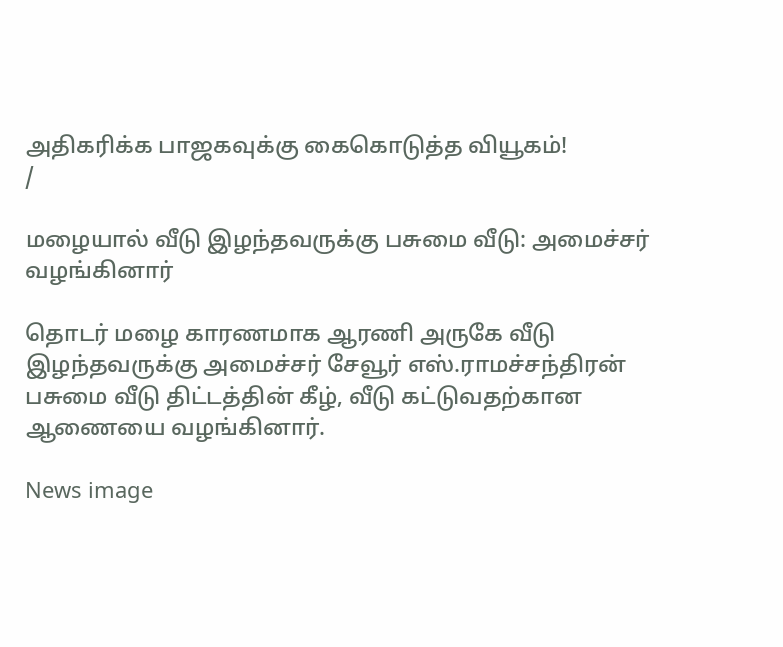அதிகரிக்க பாஜகவுக்கு கைகொடுத்த வியூகம்!
/

மழையால் வீடு இழந்தவருக்கு பசுமை வீடு: அமைச்சர் வழங்கினார்

தொடர் மழை காரணமாக ஆரணி அருகே வீடு இழந்தவருக்கு அமைச்சர் சேவூர் எஸ்.ராமச்சந்திரன் பசுமை வீடு திட்டத்தின் கீழ், வீடு கட்டுவதற்கான ஆணையை வழங்கினார்.

News image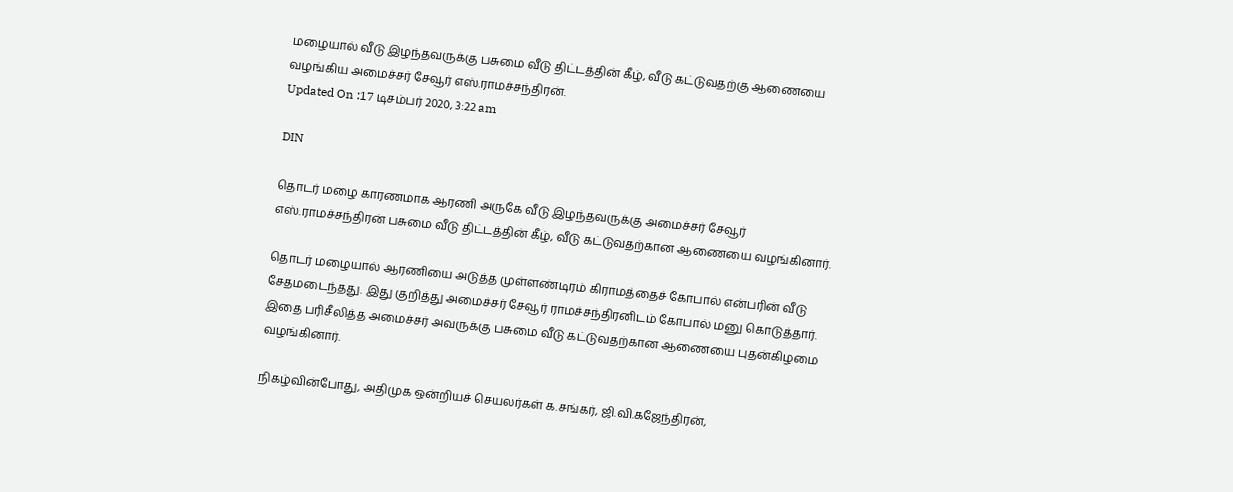மழையால் வீடு இழந்தவருக்கு பசுமை வீடு திட்டத்தின் கீழ், வீடு கட்டுவதற்கு ஆணையை வழங்கிய அமைச்சர் சேவூர் எஸ்.ராமச்சந்திரன்.
Updated On :17 டிசம்பர் 2020, 3:22 am

DIN

தொடர் மழை காரணமாக ஆரணி அருகே வீடு இழந்தவருக்கு அமைச்சர் சேவூர் எஸ்.ராமச்சந்திரன் பசுமை வீடு திட்டத்தின் கீழ், வீடு கட்டுவதற்கான ஆணையை வழங்கினார்.

தொடர் மழையால் ஆரணியை அடுத்த முள்ளண்டிரம் கிராமத்தைச் கோபால் என்பரின் வீடு சேதமடைந்தது. இது குறித்து அமைச்சர் சேவூர் ராமச்சந்திரனிடம் கோபால் மனு கொடுத்தார். இதை பரிசீலித்த அமைச்சர் அவருக்கு பசுமை வீடு கட்டுவதற்கான ஆணையை புதன்கிழமை வழங்கினார்.

நிகழ்வின்போது, அதிமுக ஒன்றியச் செயலர்கள் க.சங்கர், ஜி.வி.கஜேந்திரன்,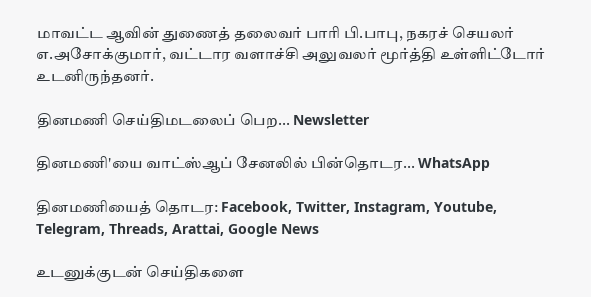மாவட்ட ஆவின் துணைத் தலைவர் பாரி பி.பாபு, நகரச் செயலர் எ.அசோக்குமார், வட்டார வளாச்சி அலுவலர் மூர்த்தி உள்ளிட்டோர் உடனிருந்தனர்.

தினமணி செய்திமடலைப் பெற... Newsletter

தினமணி'யை வாட்ஸ்ஆப் சேனலில் பின்தொடர... WhatsApp

தினமணியைத் தொடர: Facebook, Twitter, Instagram, Youtube, Telegram, Threads, Arattai, Google News

உடனுக்குடன் செய்திகளை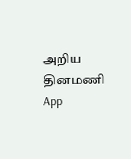அறிய தினமணி App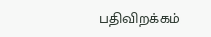பதிவிறக்கம்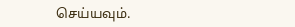செய்யவும்.